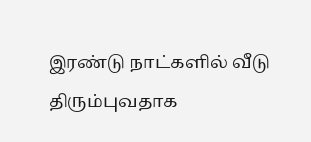இரண்டு நாட்களில் வீடு திரும்புவதாக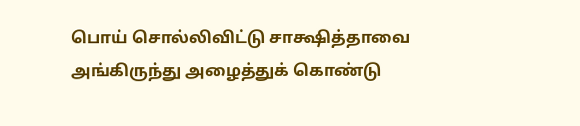பொய் சொல்லிவிட்டு சாக்ஷித்தாவை அங்கிருந்து அழைத்துக் கொண்டு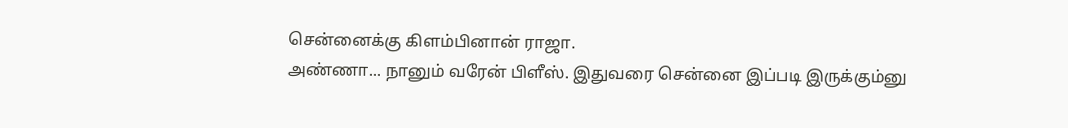சென்னைக்கு கிளம்பினான் ராஜா.
அண்ணா... நானும் வரேன் பிளீஸ். இதுவரை சென்னை இப்படி இருக்கும்னு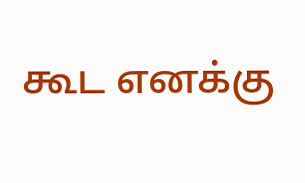கூட எனக்கு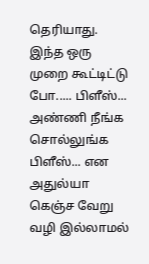தெரியாது. இந்த ஒரு முறை கூட்டிட்டு போ..... பிளீஸ்... அண்ணி நீங்க சொல்லுங்க பிளீஸ்... என அதுல்யா கெஞ்ச வேறு வழி இல்லாமல்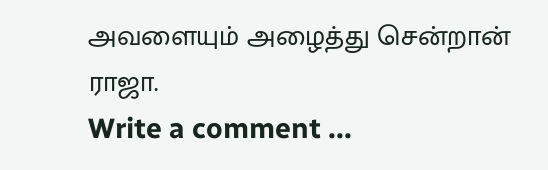அவளையும் அழைத்து சென்றான் ராஜா.
Write a comment ...